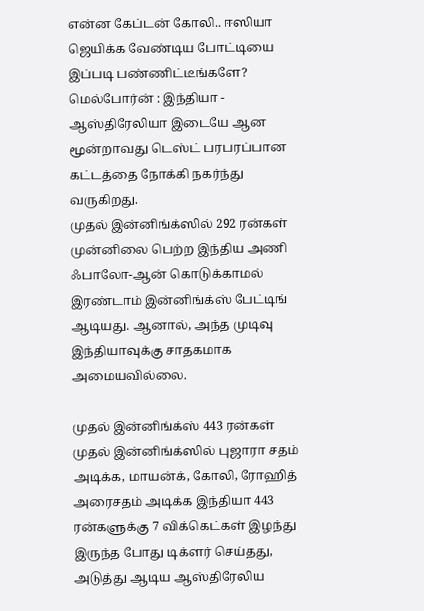என்ன கேப்டன் கோலி.. ஈஸியா ஜெயிக்க வேண்டிய போட்டியை இப்படி பண்ணிட்டீங்களே?
மெல்போர்ன் : இந்தியா - ஆஸ்திரேலியா இடையே ஆன மூன்றாவது டெஸ்ட் பரபரப்பான கட்டத்தை நோக்கி நகர்ந்து வருகிறது.
முதல் இன்னிங்க்ஸில் 292 ரன்கள் முன்னிலை பெற்ற இந்திய அணி ஃபாலோ-ஆன் கொடுக்காமல் இரண்டாம் இன்னிங்க்ஸ் பேட்டிங் ஆடியது. ஆனால், அந்த முடிவு இந்தியாவுக்கு சாதகமாக அமையவில்லை.

முதல் இன்னிங்க்ஸ் 443 ரன்கள்
முதல் இன்னிங்க்ஸில் புஜாரா சதம் அடிக்க, மாயன்க், கோலி, ரோஹித் அரைசதம் அடிக்க இந்தியா 443 ரன்களுக்கு 7 விக்கெட்கள் இழந்து இருந்த போது டிக்ளர் செய்தது, அடுத்து ஆடிய ஆஸ்திரேலிய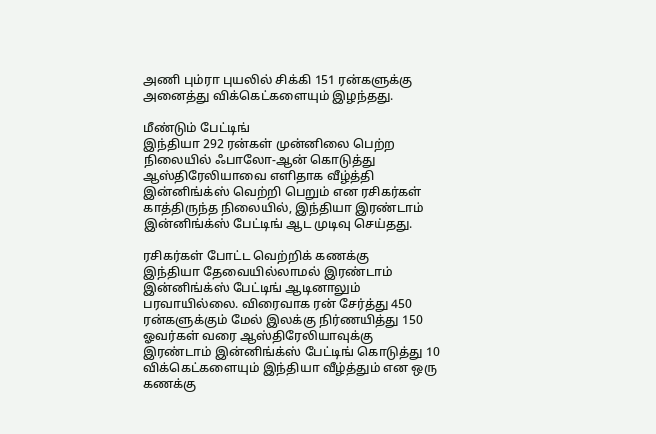அணி பும்ரா புயலில் சிக்கி 151 ரன்களுக்கு அனைத்து விக்கெட்களையும் இழந்தது.

மீண்டும் பேட்டிங்
இந்தியா 292 ரன்கள் முன்னிலை பெற்ற நிலையில் ஃபாலோ-ஆன் கொடுத்து ஆஸ்திரேலியாவை எளிதாக வீழ்த்தி இன்னிங்க்ஸ் வெற்றி பெறும் என ரசிகர்கள் காத்திருந்த நிலையில், இந்தியா இரண்டாம் இன்னிங்க்ஸ் பேட்டிங் ஆட முடிவு செய்தது.

ரசிகர்கள் போட்ட வெற்றிக் கணக்கு
இந்தியா தேவையில்லாமல் இரண்டாம் இன்னிங்க்ஸ் பேட்டிங் ஆடினாலும் பரவாயில்லை. விரைவாக ரன் சேர்த்து 450 ரன்களுக்கும் மேல் இலக்கு நிர்ணயித்து 150 ஓவர்கள் வரை ஆஸ்திரேலியாவுக்கு இரண்டாம் இன்னிங்க்ஸ் பேட்டிங் கொடுத்து 10 விக்கெட்களையும் இந்தியா வீழ்த்தும் என ஒரு கணக்கு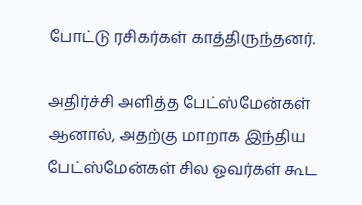போட்டு ரசிகர்கள் காத்திருந்தனர்.

அதிர்ச்சி அளித்த பேட்ஸ்மேன்கள்
ஆனால், அதற்கு மாறாக இந்திய பேட்ஸ்மேன்கள் சில ஓவர்கள் கூட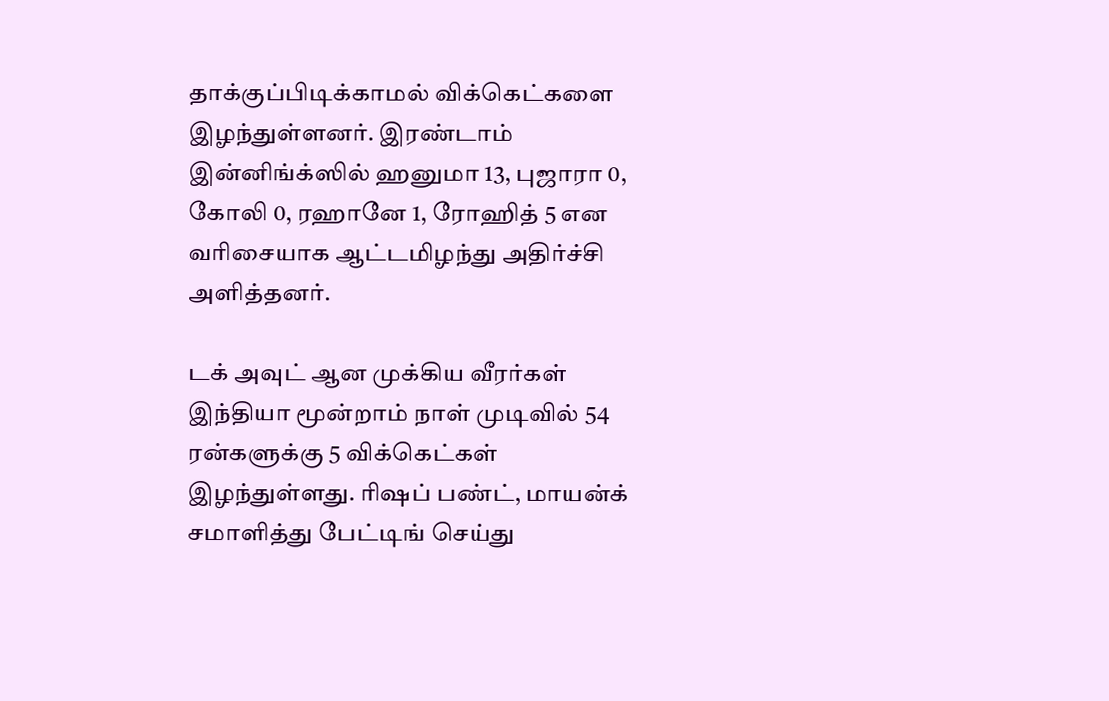தாக்குப்பிடிக்காமல் விக்கெட்களை இழந்துள்ளனர். இரண்டாம் இன்னிங்க்ஸில் ஹனுமா 13, புஜாரா 0, கோலி 0, ரஹானே 1, ரோஹித் 5 என வரிசையாக ஆட்டமிழந்து அதிர்ச்சி அளித்தனர்.

டக் அவுட் ஆன முக்கிய வீரர்கள்
இந்தியா மூன்றாம் நாள் முடிவில் 54 ரன்களுக்கு 5 விக்கெட்கள் இழந்துள்ளது. ரிஷப் பண்ட், மாயன்க் சமாளித்து பேட்டிங் செய்து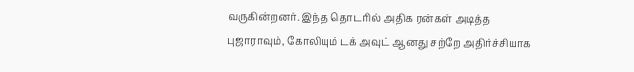வருகின்றனர். இந்த தொடரில் அதிக ரன்கள் அடித்த புஜாராவும், கோலியும் டக் அவுட் ஆனது சற்றே அதிர்ச்சியாக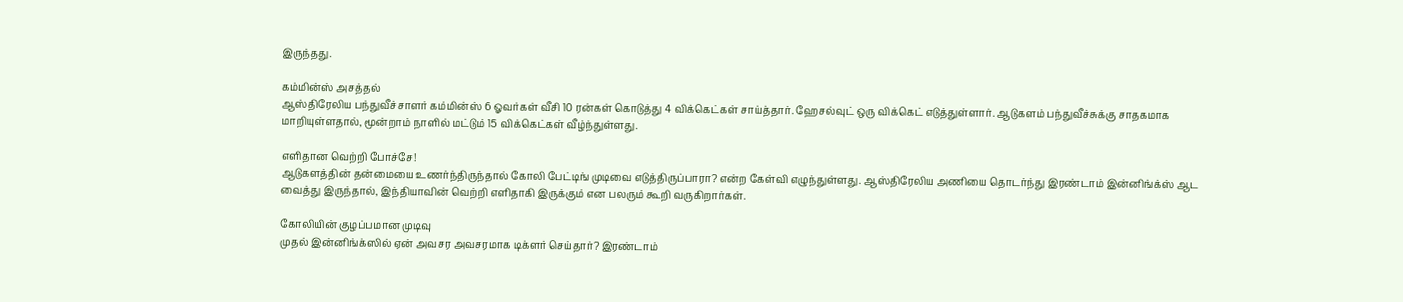இருந்தது.

கம்மின்ஸ் அசத்தல்
ஆஸ்திரேலிய பந்துவீச்சாளர் கம்மின்ஸ் 6 ஓவர்கள் வீசி 10 ரன்கள் கொடுத்து 4 விக்கெட்கள் சாய்த்தார். ஹேசல்வுட் ஒரு விக்கெட் எடுத்துள்ளார். ஆடுகளம் பந்துவீச்சுக்கு சாதகமாக மாறியுள்ளதால், மூன்றாம் நாளில் மட்டும் 15 விக்கெட்கள் வீழ்ந்துள்ளது.

எளிதான வெற்றி போச்சே!
ஆடுகளத்தின் தன்மையை உணர்ந்திருந்தால் கோலி பேட்டிங் முடிவை எடுத்திருப்பாரா? என்ற கேள்வி எழுந்துள்ளது. ஆஸ்திரேலிய அணியை தொடர்ந்து இரண்டாம் இன்னிங்க்ஸ் ஆட வைத்து இருந்தால், இந்தியாவின் வெற்றி எளிதாகி இருக்கும் என பலரும் கூறி வருகிறார்கள்.

கோலியின் குழப்பமான முடிவு
முதல் இன்னிங்க்ஸில் ஏன் அவசர அவசரமாக டிக்ளர் செய்தார்? இரண்டாம்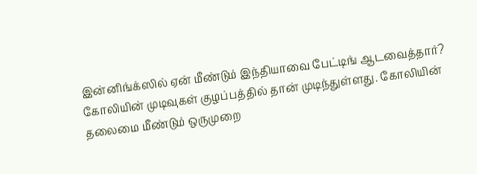இன்னிங்க்ஸில் ஏன் மீண்டும் இந்தியாவை பேட்டிங் ஆடவைத்தார்? கோலியின் முடிவுகள் குழப்பத்தில் தான் முடிந்துள்ளது. கோலியின் தலைமை மீண்டும் ஒருமுறை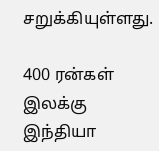சறுக்கியுள்ளது.

400 ரன்கள் இலக்கு
இந்தியா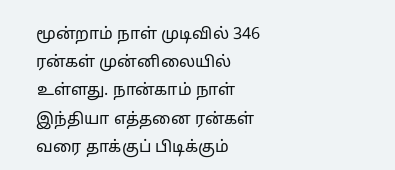மூன்றாம் நாள் முடிவில் 346 ரன்கள் முன்னிலையில் உள்ளது. நான்காம் நாள் இந்தியா எத்தனை ரன்கள் வரை தாக்குப் பிடிக்கும்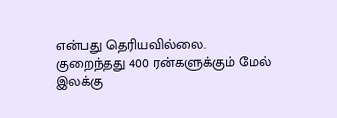என்பது தெரியவில்லை. குறைந்தது 400 ரன்களுக்கும் மேல் இலக்கு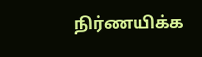நிர்ணயிக்க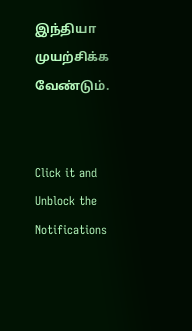இந்தியா முயற்சிக்க வேண்டும்.


Click it and Unblock the Notifications